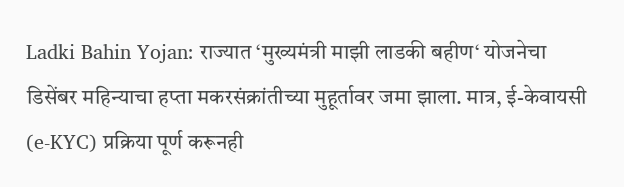Ladki Bahin Yojan: राज्यात ‘मुख्यमंत्री माझी लाडकी बहीण‘ योजनेचा डिसेंबर महिन्याचा हप्ता मकरसंक्रांतीच्या मुहूर्तावर जमा झाला. मात्र, ई-केवायसी (e-KYC) प्रक्रिया पूर्ण करूनही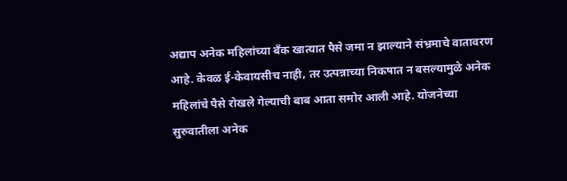अद्याप अनेक महिलांच्या बँक खात्यात पैसे जमा न झाल्याने संभ्रमाचे वातावरण आहे. केवळ ई-केवायसीच नाही, तर उत्पन्नाच्या निकषात न बसल्यामुळे अनेक महिलांचे पैसे रोखले गेल्याची बाब आता समोर आली आहे. योजनेच्या सुरुवातीला अनेक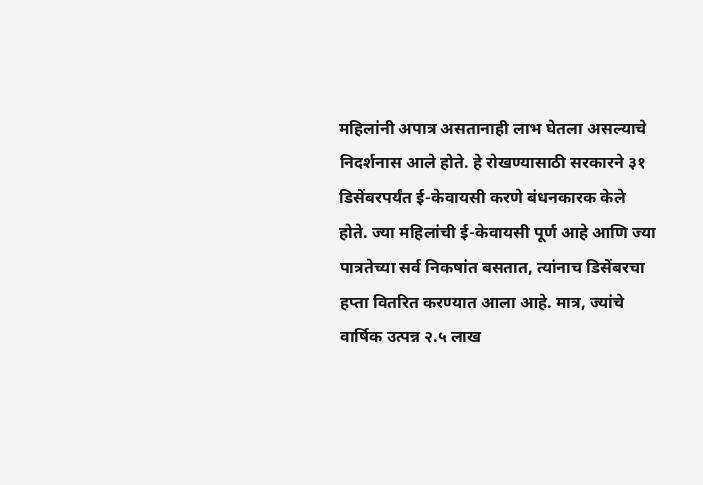महिलांनी अपात्र असतानाही लाभ घेतला असल्याचे निदर्शनास आले होते. हे रोखण्यासाठी सरकारने ३१ डिसेंबरपर्यंत ई-केवायसी करणे बंधनकारक केले होते. ज्या महिलांची ई-केवायसी पूर्ण आहे आणि ज्या पात्रतेच्या सर्व निकषांत बसतात, त्यांनाच डिसेंबरचा हप्ता वितरित करण्यात आला आहे. मात्र, ज्यांचे वार्षिक उत्पन्न २.५ लाख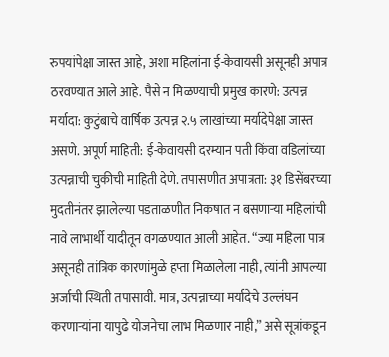रुपयांपेक्षा जास्त आहे, अशा महिलांना ई-केवायसी असूनही अपात्र ठरवण्यात आले आहे. पैसे न मिळण्याची प्रमुख कारणे: उत्पन्न मर्यादा: कुटुंबाचे वार्षिक उत्पन्न २.५ लाखांच्या मर्यादेपेक्षा जास्त असणे. अपूर्ण माहिती: ई-केवायसी दरम्यान पती किंवा वडिलांच्या उत्पन्नाची चुकीची माहिती देणे. तपासणीत अपात्रता: ३१ डिसेंबरच्या मुदतीनंतर झालेल्या पडताळणीत निकषात न बसणाऱ्या महिलांची नावे लाभार्थी यादीतून वगळण्यात आली आहेत. “ज्या महिला पात्र असूनही तांत्रिक कारणांमुळे हप्ता मिळालेला नाही, त्यांनी आपल्या अर्जाची स्थिती तपासावी. मात्र, उत्पन्नाच्या मर्यादेचे उल्लंघन करणाऱ्यांना यापुढे योजनेचा लाभ मिळणार नाही,” असे सूत्रांकडून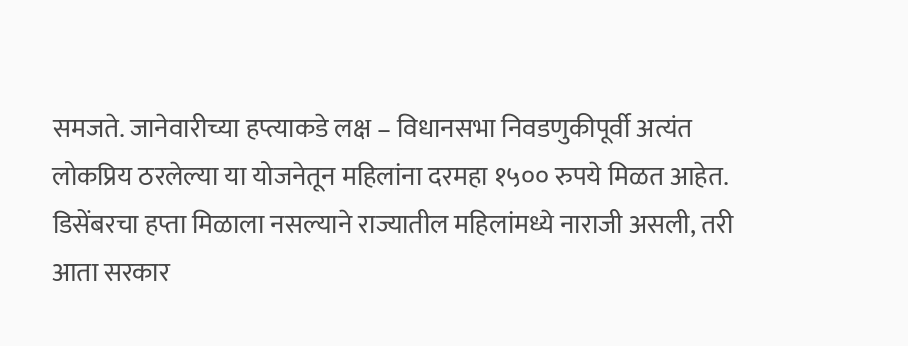समजते. जानेवारीच्या हप्त्याकडे लक्ष – विधानसभा निवडणुकीपूर्वी अत्यंत लोकप्रिय ठरलेल्या या योजनेतून महिलांना दरमहा १५०० रुपये मिळत आहेत. डिसेंबरचा हप्ता मिळाला नसल्याने राज्यातील महिलांमध्ये नाराजी असली, तरी आता सरकार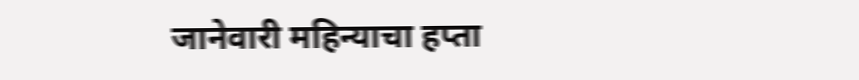जानेवारी महिन्याचा हप्ता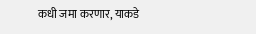कधी जमा करणार, याकडे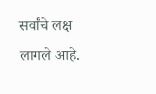सर्वांचे लक्ष लागले आहे.